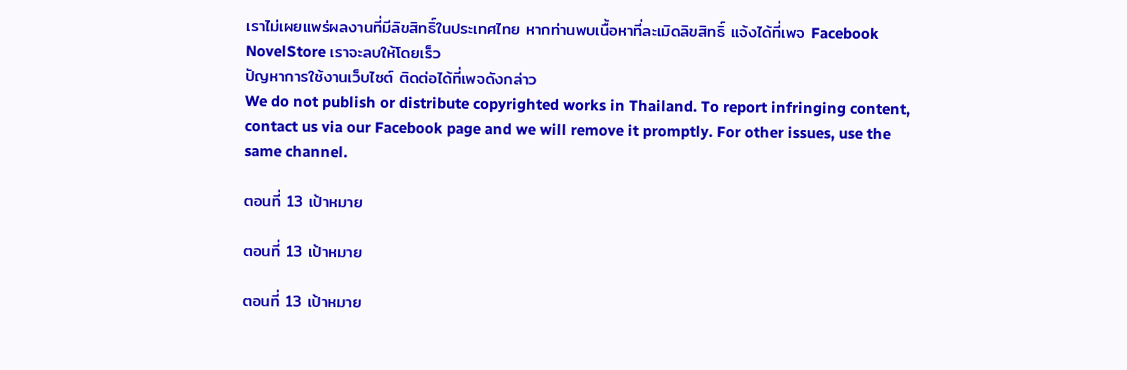เราไม่เผยแพร่ผลงานที่มีลิขสิทธิ์ในประเทศไทย หากท่านพบเนื้อหาที่ละเมิดลิขสิทธิ์ แจ้งได้ที่เพจ Facebook NovelStore เราจะลบให้โดยเร็ว
ปัญหาการใช้งานเว็บไซต์ ติดต่อได้ที่เพจดังกล่าว
We do not publish or distribute copyrighted works in Thailand. To report infringing content, contact us via our Facebook page and we will remove it promptly. For other issues, use the same channel.

ตอนที่ 13 เป้าหมาย

ตอนที่ 13 เป้าหมาย

ตอนที่ 13 เป้าหมาย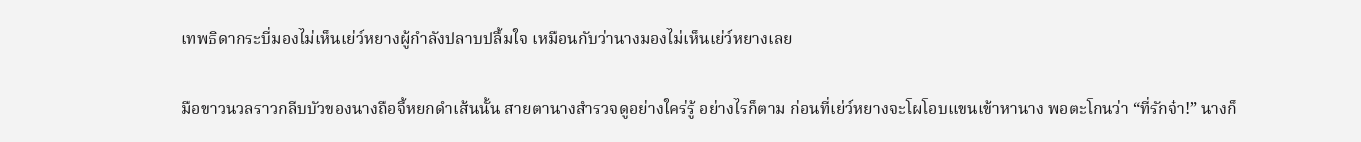เทพธิดากระบี่มองไม่เห็นเย่ว์หยางผู้กำลังปลาบปลื้มใจ เหมือนกับว่านางมองไม่เห็นเย่ว์หยางเลย

มือขาวนวลราวกลีบบัวของนางถือจี้หยกดำเส้นนั้น สายตานางสำรวจดูอย่างใคร่รู้ อย่างไรก็ตาม ก่อนที่เย่ว์หยางจะโผโอบแขนเข้าหานาง พอตะโกนว่า “ที่รักจ๋า!” นางก็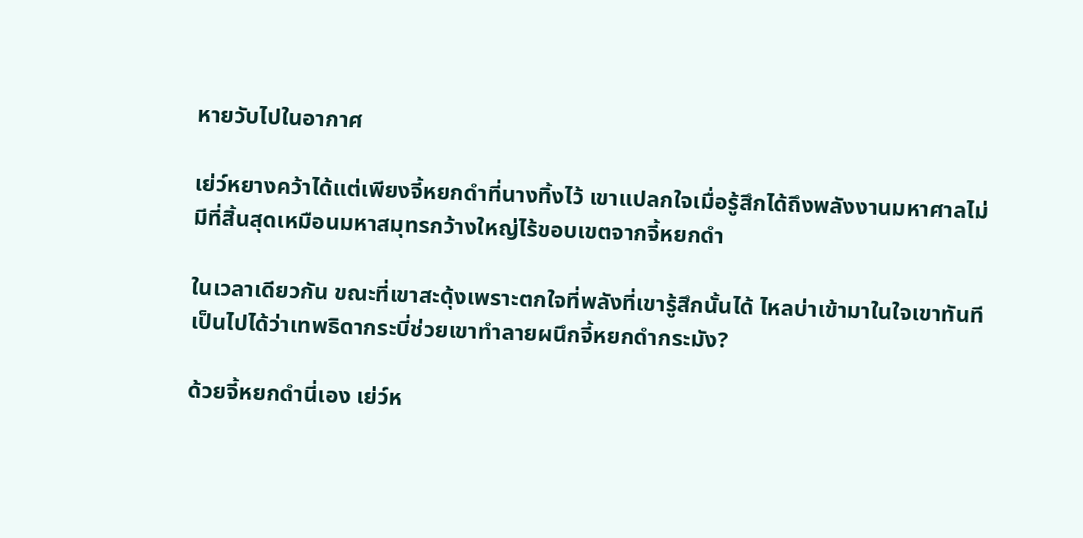หายวับไปในอากาศ

เย่ว์หยางคว้าได้แต่เพียงจี้หยกดำที่นางทิ้งไว้ เขาแปลกใจเมื่อรู้สึกได้ถึงพลังงานมหาศาลไม่มีที่สิ้นสุดเหมือนมหาสมุทรกว้างใหญ่ไร้ขอบเขตจากจี้หยกดำ

ในเวลาเดียวกัน ขณะที่เขาสะดุ้งเพราะตกใจที่พลังที่เขารู้สึกนั้นได้ ไหลบ่าเข้ามาในใจเขาทันที เป็นไปได้ว่าเทพธิดากระบี่ช่วยเขาทำลายผนึกจี้หยกดำกระมัง?

ด้วยจี้หยกดำนี่เอง เย่ว์ห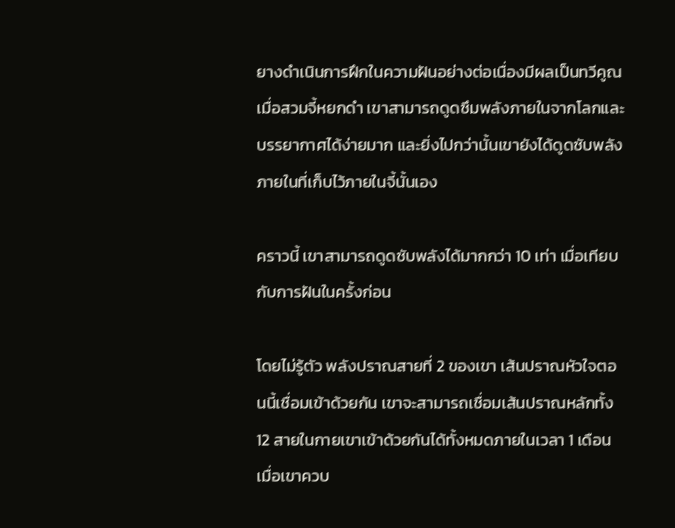ยางดำเนินการฝึกในความฝันอย่างต่อเนื่องมีผลเป็นทวีคูณ เมื่อสวมจี้หยกดำ เขาสามารถดูดซึมพลังภายในจากโลกและบรรยากาศได้ง่ายมาก และยิ่งไปกว่านั้นเขายังได้ดูดซับพลังภายในที่เก็บไว้ภายในจี้นั้นเอง

คราวนี้ เขาสามารถดูดซับพลังได้มากกว่า 10 เท่า เมื่อเทียบกับการฝันในครั้งก่อน

โดยไม่รู้ตัว พลังปราณสายที่ 2 ของเขา เส้นปราณหัวใจตอนนี้เชื่อมเข้าด้วยกัน เขาจะสามารถเชื่อมเส้นปราณหลักทั้ง 12 สายในกายเขาเข้าด้วยกันได้ทั้งหมดภายในเวลา 1 เดือน เมื่อเขาควบ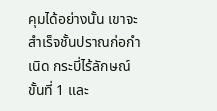คุมได้อย่างนั้น เขาจะสำเร็จชั้นปราณก่อกำเนิด กระบี่ไร้ลักษณ์ขั้นที่ 1 และ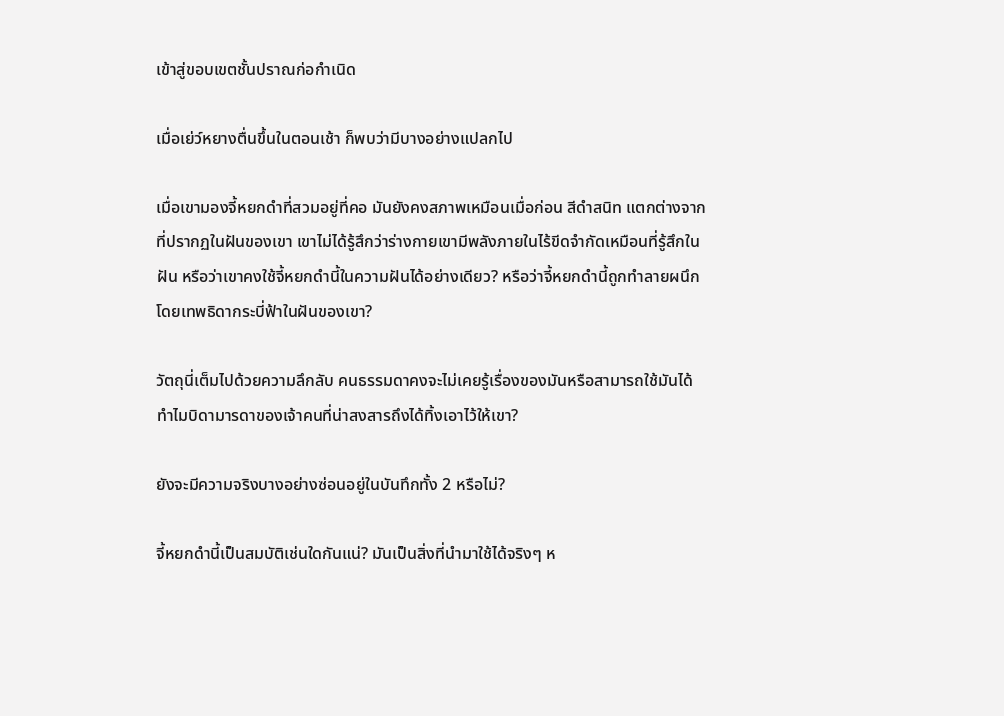เข้าสู่ขอบเขตชั้นปราณก่อกำเนิด

เมื่อเย่ว์หยางตื่นขึ้นในตอนเช้า ก็พบว่ามีบางอย่างแปลกไป

เมื่อเขามองจี้หยกดำที่สวมอยู่ที่คอ มันยังคงสภาพเหมือนเมื่อก่อน สีดำสนิท แตกต่างจากที่ปรากฏในฝันของเขา เขาไม่ได้รู้สึกว่าร่างกายเขามีพลังภายในไร้ขีดจำกัดเหมือนที่รู้สึกในฝัน หรือว่าเขาคงใช้จี้หยกดำนี้ในความฝันได้อย่างเดียว? หรือว่าจี้หยกดำนี้ถูกทำลายผนึกโดยเทพธิดากระบี่ฟ้าในฝันของเขา?

วัตถุนี่เต็มไปด้วยความลึกลับ คนธรรมดาคงจะไม่เคยรู้เรื่องของมันหรือสามารถใช้มันได้ ทำไมบิดามารดาของเจ้าคนที่น่าสงสารถึงได้ทิ้งเอาไว้ให้เขา?

ยังจะมีความจริงบางอย่างซ่อนอยู่ในบันทึกทั้ง 2 หรือไม่?

จี้หยกดำนี้เป็นสมบัติเช่นใดกันแน่? มันเป็นสิ่งที่นำมาใช้ได้จริงๆ ห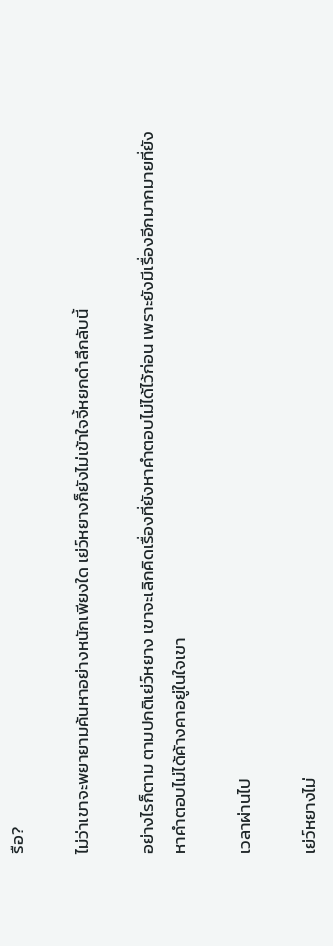รือ?

ไม่ว่าเขาจะพยายามค้นหาอย่างหนักเพียงใด เย่ว์หยางก็ยังไม่เข้าใจจี้หยกดำลึกลับนี้

อย่างไรก็ตาม ตามปกติเย่ว์หยาง เขาจะเลิกคิดเรื่องที่ยังหาคำตอบไม่ได้ไว้ก่อน เพราะยังมีเรื่องอีกมากมายที่ยังหาคำตอบไม่ได้ค้างคาอยู่ในใจเขา

เวลาผ่านไป

เย่ว์หยางไม่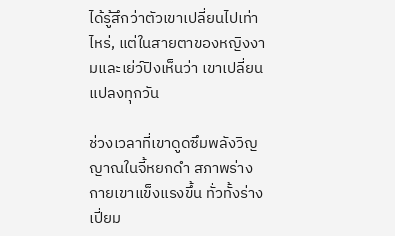ได้รู้สึกว่าตัวเขาเปลี่ยนไปเท่าไหร่, แต่ในสายตาของหญิงงามและเย่ว์ปิงเห็นว่า เขาเปลี่ยนแปลงทุกวัน

ช่วงเวลาที่เขาดูดซึมพลังวิญญาณในจี้หยกดำ สภาพร่างกายเขาแข็งแรงขึ้น ทั่วทั้งร่างเปี่ยม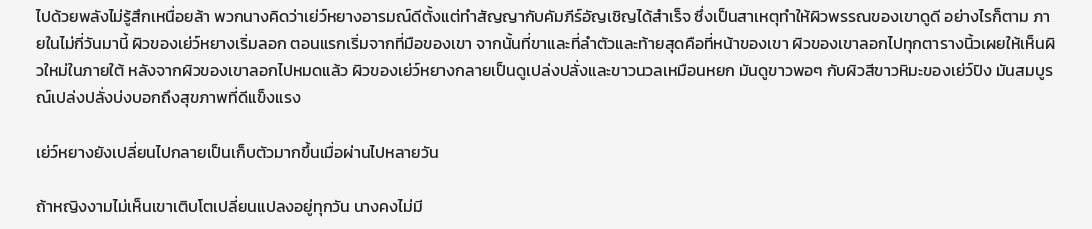ไปด้วยพลังไม่รู้สึกเหนื่อยล้า พวกนางคิดว่าเย่ว์หยางอารมณ์ดีตั้งแต่ทำสัญญากับคัมภีร์อัญเชิญได้สำเร็จ ซึ่งเป็นสาเหตุทำให้ผิวพรรณของเขาดูดี อย่างไรก็ตาม ภายในไม่กี่วันมานี้ ผิวของเย่ว์หยางเริ่มลอก ตอนแรกเริ่มจากที่มือของเขา จากนั้นที่ขาและที่ลำตัวและท้ายสุดคือที่หน้าของเขา ผิวของเขาลอกไปทุกตารางนิ้วเผยให้เห็นผิวใหม่ในภายใต้ หลังจากผิวของเขาลอกไปหมดแล้ว ผิวของเย่ว์หยางกลายเป็นดูเปล่งปลั่งและขาวนวลเหมือนหยก มันดูขาวพอๆ กับผิวสีขาวหิมะของเย่ว์ปิง มันสมบูรณ์เปล่งปลั่งบ่งบอกถึงสุขภาพที่ดีแข็งแรง

เย่ว์หยางยังเปลี่ยนไปกลายเป็นเก็บตัวมากขึ้นเมื่อผ่านไปหลายวัน

ถ้าหญิงงามไม่เห็นเขาเติบโตเปลี่ยนแปลงอยู่ทุกวัน นางคงไม่มี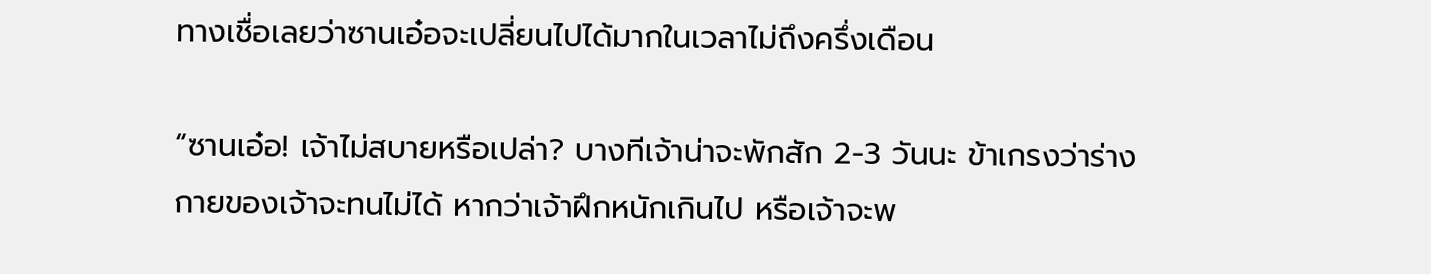ทางเชื่อเลยว่าซานเอ๋อจะเปลี่ยนไปได้มากในเวลาไม่ถึงครึ่งเดือน

“ซานเอ๋อ! เจ้าไม่สบายหรือเปล่า? บางทีเจ้าน่าจะพักสัก 2-3 วันนะ ข้าเกรงว่าร่างกายของเจ้าจะทนไม่ได้ หากว่าเจ้าฝึกหนักเกินไป หรือเจ้าจะพ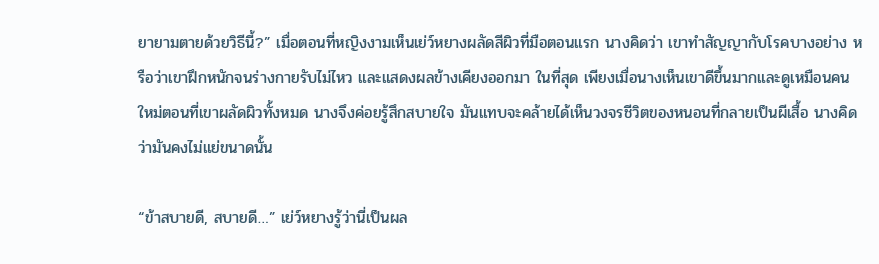ยายามตายด้วยวิธีนี้?” เมื่อตอนที่หญิงงามเห็นเย่ว์หยางผลัดสีผิวที่มือตอนแรก นางคิดว่า เขาทำสัญญากับโรคบางอย่าง หรือว่าเขาฝึกหนักจนร่างกายรับไม่ไหว และแสดงผลข้างเคียงออกมา ในที่สุด เพียงเมื่อนางเห็นเขาดีขึ้นมากและดูเหมือนคนใหม่ตอนที่เขาผลัดผิวทั้งหมด นางจึงค่อยรู้สึกสบายใจ มันแทบจะคล้ายได้เห็นวงจรชีวิตของหนอนที่กลายเป็นผีเสื้อ นางคิดว่ามันคงไม่แย่ขนาดนั้น

“ข้าสบายดี, สบายดี…” เย่ว์หยางรู้ว่านี่เป็นผล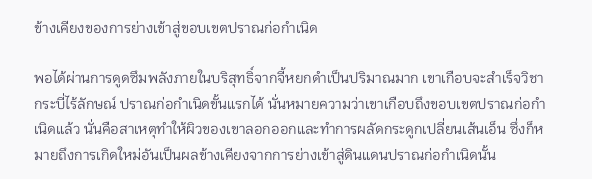ข้างเคียงของการย่างเข้าสู่ขอบเขตปราณก่อกำเนิด

พอได้ผ่านการดูดซึมพลังภายในบริสุทธิ์จากจี้หยกดำเป็นปริมาณมาก เขาเกือบจะสำเร็จวิชากระบี่ไร้ลักษณ์ ปราณก่อกำเนิดขั้นแรกได้ นั่นหมายความว่าเขาเกือบถึงขอบเขตปราณก่อกำเนิดแล้ว นั่นคือสาเหตุทำให้ผิวของเขาลอกออกและทำการผลัดกระดูกเปลี่ยนเส้นเอ็น ซึ่งก็หมายถึงการเกิดใหม่อันเป็นผลข้างเคียงจากการย่างเข้าสู่ดินแดนปราณก่อกำเนิดนั้น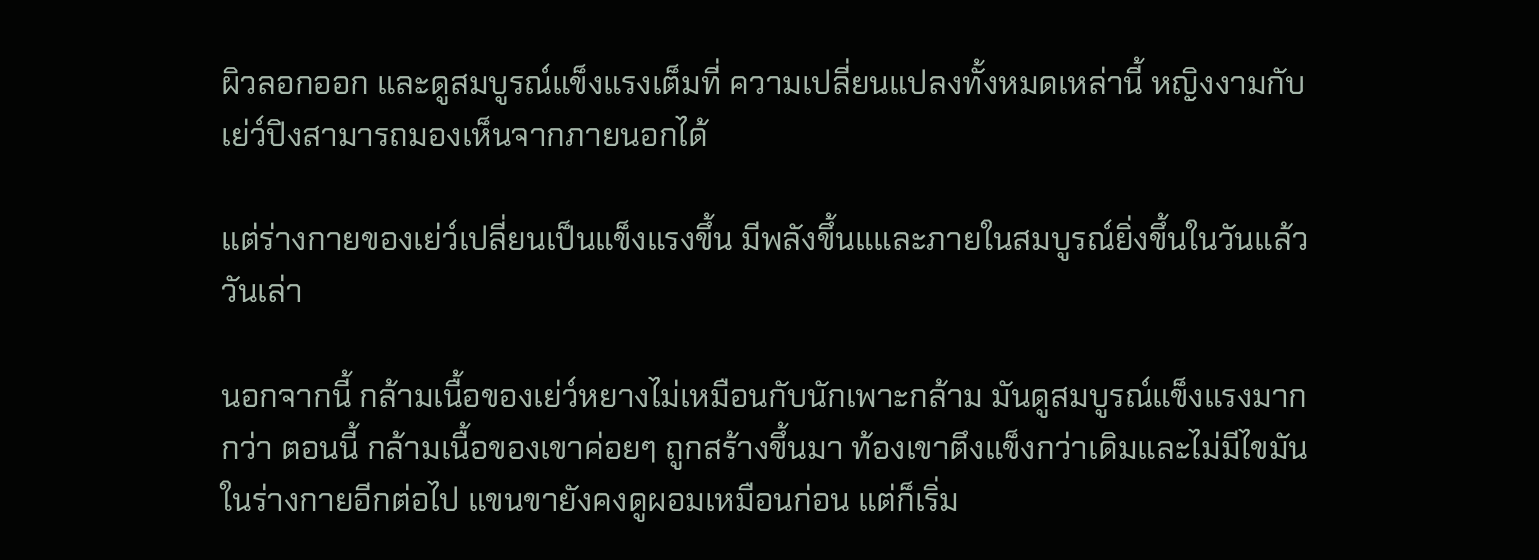ผิวลอกออก และดูสมบูรณ์แข็งแรงเต็มที่ ความเปลี่ยนแปลงทั้งหมดเหล่านี้ หญิงงามกับเย่ว์ปิงสามารถมองเห็นจากภายนอกได้

แต่ร่างกายของเย่ว์เปลี่ยนเป็นแข็งแรงขึ้น มีพลังขึ้นแและภายในสมบูรณ์ยิ่งขึ้นในวันแล้ววันเล่า

นอกจากนี้ กล้ามเนื้อของเย่ว์หยางไม่เหมือนกับนักเพาะกล้าม มันดูสมบูรณ์แข็งแรงมากกว่า ตอนนี้ กล้ามเนื้อของเขาค่อยๆ ถูกสร้างขึ้นมา ท้องเขาตึงแข็งกว่าเดิมและไม่มีไขมันในร่างกายอีกต่อไป แขนขายังคงดูผอมเหมือนก่อน แต่ก็เริ่ม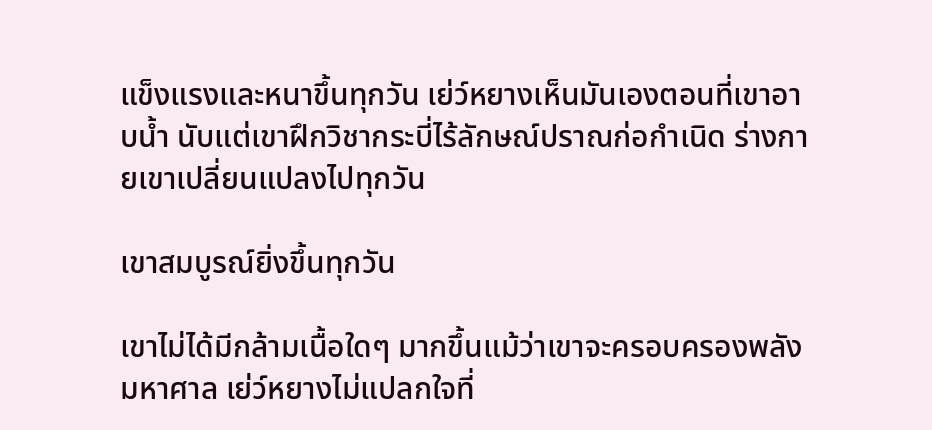แข็งแรงและหนาขึ้นทุกวัน เย่ว์หยางเห็นมันเองตอนที่เขาอาบน้ำ นับแต่เขาฝึกวิชากระบี่ไร้ลักษณ์ปราณก่อกำเนิด ร่างกายเขาเปลี่ยนแปลงไปทุกวัน

เขาสมบูรณ์ยิ่งขึ้นทุกวัน

เขาไม่ได้มีกล้ามเนื้อใดๆ มากขึ้นแม้ว่าเขาจะครอบครองพลังมหาศาล เย่ว์หยางไม่แปลกใจที่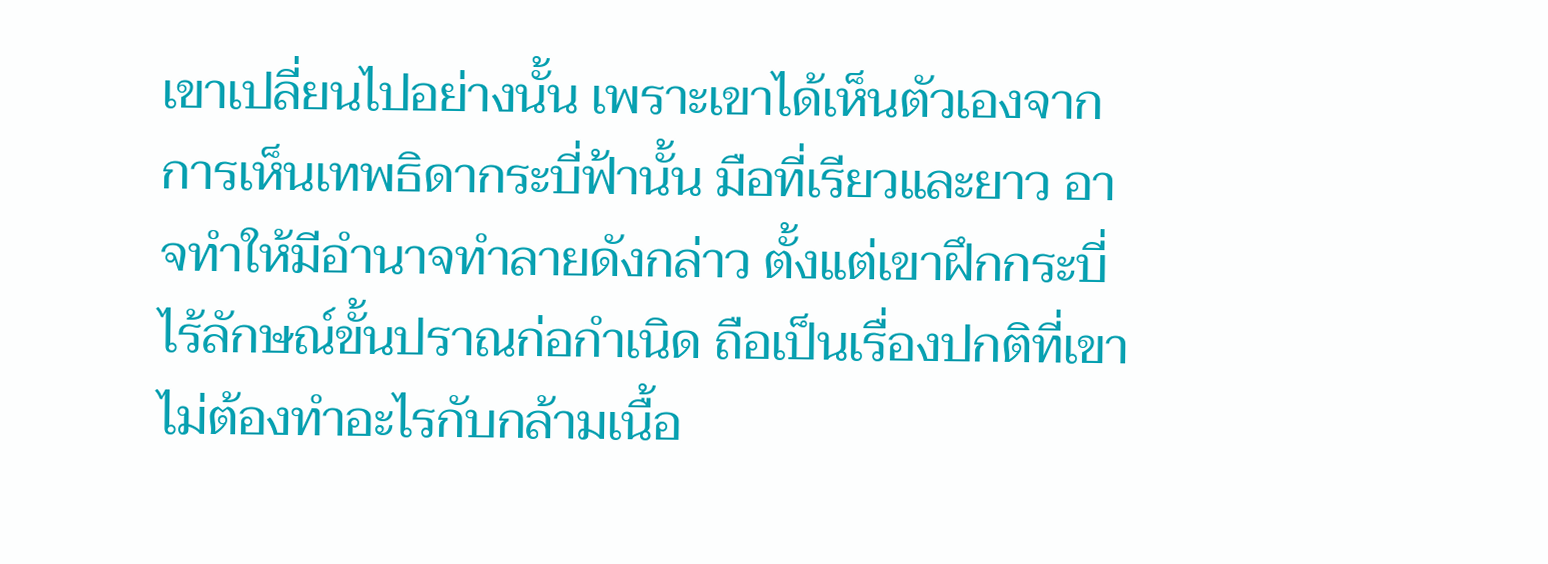เขาเปลี่ยนไปอย่างนั้น เพราะเขาได้เห็นตัวเองจากการเห็นเทพธิดากระบี่ฟ้านั้น มือที่เรียวและยาว อาจทำให้มีอำนาจทำลายดังกล่าว ตั้งแต่เขาฝึกกระบี่ไร้ลักษณ์ขั้นปราณก่อกำเนิด ถือเป็นเรื่องปกติที่เขาไม่ต้องทำอะไรกับกล้ามเนื้อ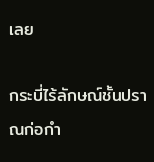เลย

กระบี่ไร้ลักษณ์ชั้นปราณก่อกำ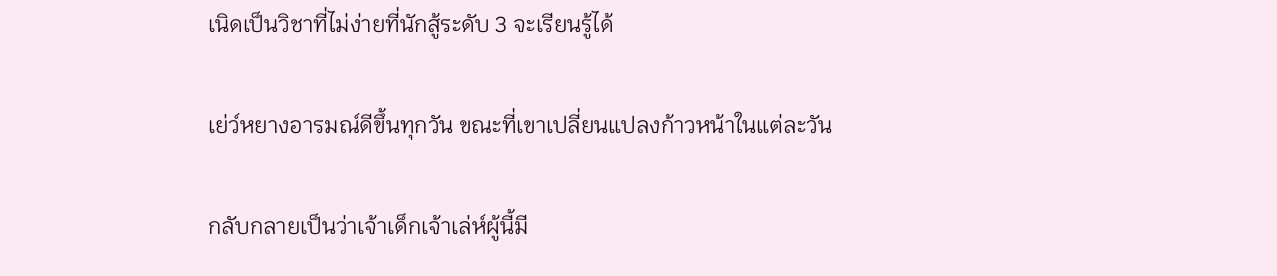เนิดเป็นวิชาที่ไม่ง่ายที่นักสู้ระดับ 3 จะเรียนรู้ได้

เย่ว์หยางอารมณ์ดีขึ้นทุกวัน ขณะที่เขาเปลี่ยนแปลงก้าวหน้าในแต่ละวัน

กลับกลายเป็นว่าเจ้าเด็กเจ้าเล่ห์ผู้นี้มี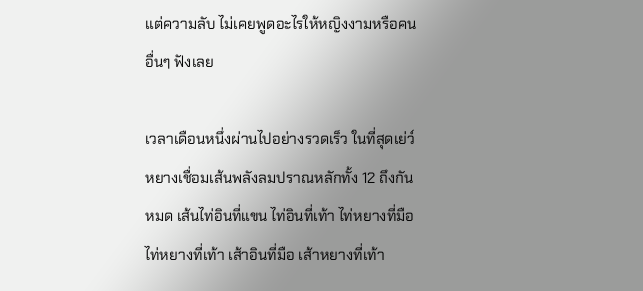แต่ความลับ ไม่เคยพูดอะไรให้หญิงงามหรือคนอื่นๆ ฟังเลย

เวลาเดือนหนึ่งผ่านไปอย่างรวดเร็ว ในที่สุดเย่ว์หยางเชื่อมเส้นพลังลมปราณหลักทั้ง 12 ถึงกันหมด เส้นไท่อินที่แขน ไท่อินที่เท้า ไท่หยางที่มือ ไท่หยางที่เท้า เส้าอินที่มือ เส้าหยางที่เท้า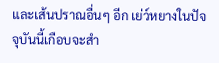และเส้นปราณอื่นๆ อีก เย่ว์หยางในปัจจุบันนี้เกือบจะสำ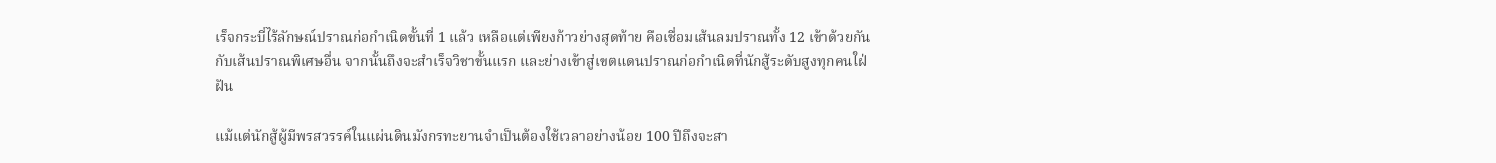เร็จกระบี่ไร้ลักษณ์ปราณก่อกำเนิดขั้นที่ 1 แล้ว เหลือแต่เพียงก้าวย่างสุดท้าย คือเชื่อมเส้นลมปราณทั้ง 12 เข้าด้วยกันกับเส้นปราณพิเศษอื่น จากนั้นถึงจะสำเร็จวิชาขั้นแรก และย่างเข้าสู่เขตแดนปราณก่อกำเนิดที่นักสู้ระดับสูงทุกคนใฝ่ฝัน

แม้แต่นักสู้ผู้มีพรสวรรค์ในแผ่นดินมังกรทะยานจำเป็นต้องใช้เวลาอย่างน้อย 100 ปีถึงจะสา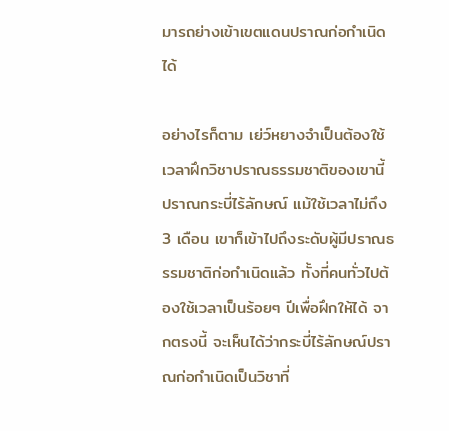มารถย่างเข้าเขตแดนปราณก่อกำเนิดได้

อย่างไรก็ตาม เย่ว์หยางจำเป็นต้องใช้เวลาฝึกวิชาปราณธรรมชาติของเขานี้ ปราณกระบี่ไร้ลักษณ์ แม้ใช้เวลาไม่ถึง 3 เดือน เขาก็เข้าไปถึงระดับผู้มีปราณธรรมชาติก่อกำเนิดแล้ว ทั้งที่คนทั่วไปต้องใช้เวลาเป็นร้อยๆ ปีเพื่อฝึกให้ได้ จากตรงนี้ จะเห็นได้ว่ากระบี่ไร้ลักษณ์ปราณก่อกำเนิดเป็นวิชาที่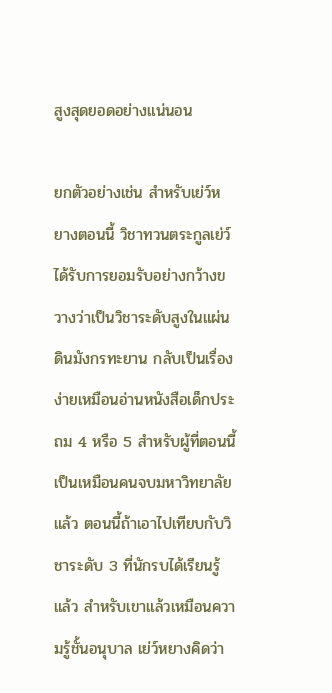สูงสุดยอดอย่างแน่นอน

ยกตัวอย่างเช่น สำหรับเย่ว์หยางตอนนี้ วิชาทวนตระกูลเย่ว์ได้รับการยอมรับอย่างกว้างขวางว่าเป็นวิชาระดับสูงในแผ่นดินมังกรทะยาน กลับเป็นเรื่องง่ายเหมือนอ่านหนังสือเด็กประถม 4 หรือ 5 สำหรับผู้ที่ตอนนี้เป็นเหมือนคนจบมหาวิทยาลัยแล้ว ตอนนี้ถ้าเอาไปเทียบกับวิชาระดับ 3 ที่นักรบได้เรียนรู้แล้ว สำหรับเขาแล้วเหมือนความรู้ชั้นอนุบาล เย่ว์หยางคิดว่า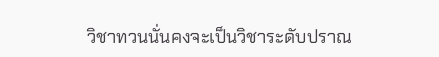วิชาทวนนั่นคงจะเป็นวิชาระดับปราณ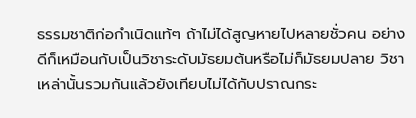ธรรมชาติก่อกำเนิดแท้ๆ ถ้าไม่ได้สูญหายไปหลายชั่วคน อย่างดีก็เหมือนกับเป็นวิชาระดับมัธยมต้นหรือไม่ก็มัธยมปลาย วิชาเหล่านั้นรวมกันแล้วยังเทียบไม่ได้กับปราณกระ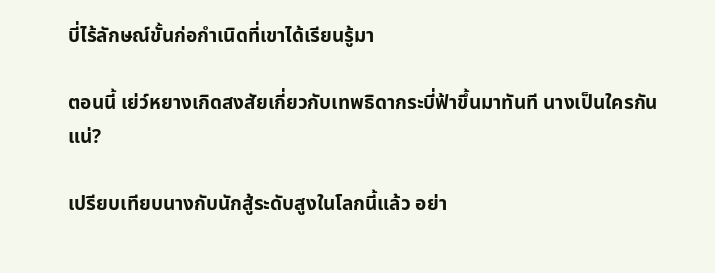บี่ไร้ลักษณ์ขั้นก่อกำเนิดที่เขาได้เรียนรู้มา

ตอนนี้ เย่ว์หยางเกิดสงสัยเกี่ยวกับเทพธิดากระบี่ฟ้าขึ้นมาทันที นางเป็นใครกันแน่?

เปรียบเทียบนางกับนักสู้ระดับสูงในโลกนี้แล้ว อย่า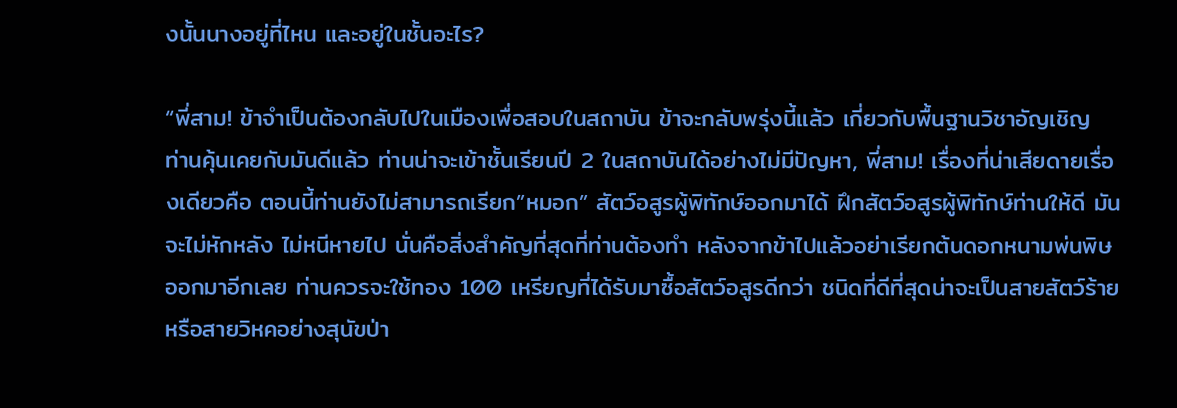งนั้นนางอยู่ที่ไหน และอยู่ในชั้นอะไร?

“พี่สาม! ข้าจำเป็นต้องกลับไปในเมืองเพื่อสอบในสถาบัน ข้าจะกลับพรุ่งนี้แล้ว เกี่ยวกับพื้นฐานวิชาอัญเชิญ ท่านคุ้นเคยกับมันดีแล้ว ท่านน่าจะเข้าชั้นเรียนปี 2 ในสถาบันได้อย่างไม่มีปัญหา, พี่สาม! เรื่องที่น่าเสียดายเรื่องเดียวคือ ตอนนี้ท่านยังไม่สามารถเรียก”หมอก” สัตว์อสูรผู้พิทักษ์ออกมาได้ ฝึกสัตว์อสูรผู้พิทักษ์ท่านให้ดี มันจะไม่หักหลัง ไม่หนีหายไป นั่นคือสิ่งสำคัญที่สุดที่ท่านต้องทำ หลังจากข้าไปแล้วอย่าเรียกต้นดอกหนามพ่นพิษออกมาอีกเลย ท่านควรจะใช้ทอง 100 เหรียญที่ได้รับมาซื้อสัตว์อสูรดีกว่า ชนิดที่ดีที่สุดน่าจะเป็นสายสัตว์ร้ายหรือสายวิหคอย่างสุนัขป่า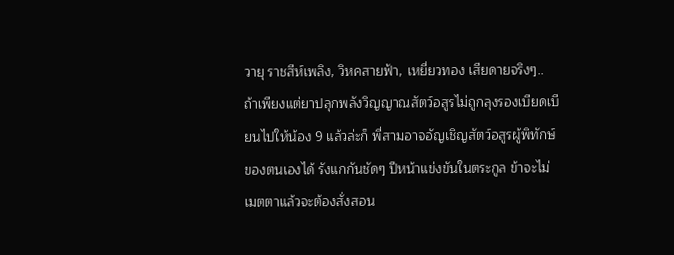วายุ ราชสีห์เพลิง, วิหคสายฟ้า, เหยี่ยวทอง เสียดายจริงๆ.. ถ้าเพียงแต่ยาปลุกพลังวิญญาณสัตว์อสูรไม่ถูกลุงรองเบียดเบียนไปให้น้อง 9 แล้วล่ะก็ พี่สามอาจอัญเชิญสัตว์อสูรผู้พิทักษ์ของตนเองได้ รังแกกันชัดๆ ปีหน้าแข่งขันในตระกูล ข้าจะไม่เมตตาแล้วจะต้องสั่งสอน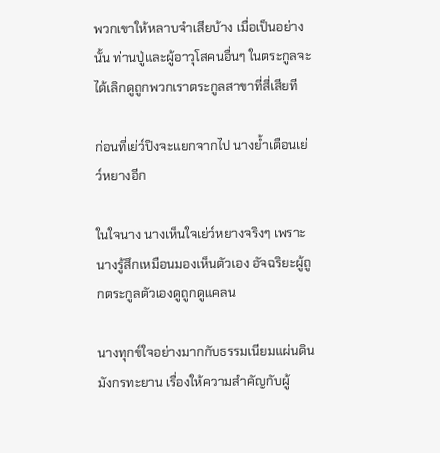พวกเขาให้หลาบจำเสียบ้าง เมื่อเป็นอย่างนั้น ท่านปู่และผู้อาวุโสคนอื่นๆ ในตระกูลจะได้เลิกดูถูกพวกเราตระกูลสาขาที่สี่เสียที

ก่อนที่เย่ว์ปิงจะแยกจากไป นางย้ำเตือนเย่ว์หยางอีก

ในใจนาง นางเห็นใจเย่ว์หยางจริงๆ เพราะนางรู้สึกเหมือนมองเห็นตัวเอง อัจฉริยะผู้ถูกตระกูลตัวเองดูถูกดูแคลน

นางทุกข์ใจอย่างมากกับธรรมเนียมแผ่นดินมังกรทะยาน เรื่องให้ความสำคัญกับผู้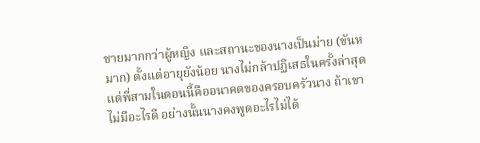ชายมากกว่าผู้หญิง และสถานะของนางเป็นม่าย (ขันหมาก) ตั้งแต่อายุยังน้อย นางไม่กล้าปฏิเสธในครั้งล่าสุด แต่พี่สามในตอนนี้คืออนาคตของครอบครัวนาง ถ้าเขาไม่มีอะไรดี อย่างนั้นนางคงพูดอะไรไม่ได้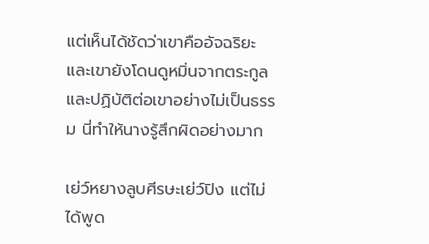แต่เห็นได้ชัดว่าเขาคืออัจฉริยะ และเขายังโดนดูหมิ่นจากตระกูลและปฏิบัติต่อเขาอย่างไม่เป็นธรรม นี่ทำให้นางรู้สึกผิดอย่างมาก

เย่ว์หยางลูบศีรษะเย่ว์ปิง แต่ไม่ได้พูด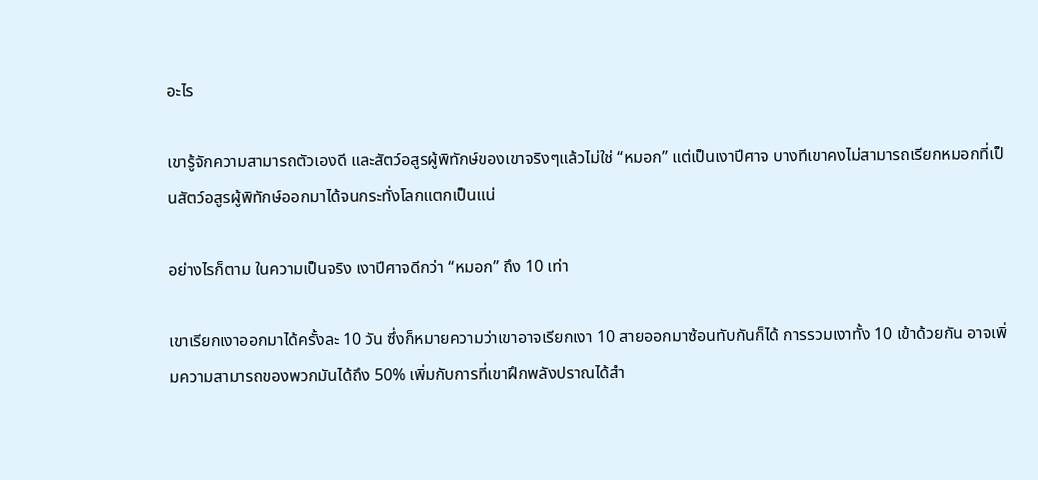อะไร

เขารู้จักความสามารถตัวเองดี และสัตว์อสูรผู้พิทักษ์ของเขาจริงๆแล้วไม่ใช่ “หมอก” แต่เป็นเงาปีศาจ บางทีเขาคงไม่สามารถเรียกหมอกที่เป็นสัตว์อสูรผู้พิทักษ์ออกมาได้จนกระทั่งโลกแตกเป็นแน่

อย่างไรก็ตาม ในความเป็นจริง เงาปีศาจดีกว่า “หมอก” ถึง 10 เท่า

เขาเรียกเงาออกมาได้ครั้งละ 10 วัน ซึ่งก็หมายความว่าเขาอาจเรียกเงา 10 สายออกมาซ้อนทับกันก็ได้ การรวมเงาทั้ง 10 เข้าด้วยกัน อาจเพิ่มความสามารถของพวกมันได้ถึง 50% เพิ่มกับการที่เขาฝึกพลังปราณได้สำ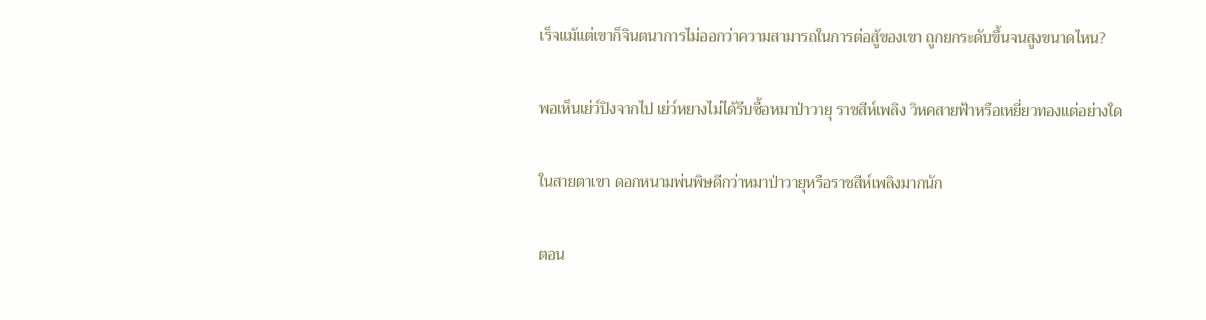เร็จแม้แต่เขาก็จินตนาการไม่ออกว่าความสามารถในการต่อสู้ของเขา ถูกยกระดับขึ้นจนสูงขนาดไหน?

พอเห็นเย่ว์ปิงจากไป เย่ว์หยางไม่ได้รีบซื้อหมาป่าวายุ ราชสีห์เพลิง วิหคสายฟ้าหรือเหยี่ยวทองแต่อย่างใด

ในสายตาเขา ดอกหนามพ่นพิษดีกว่าหมาป่าวายุหรือราชสีห์เพลิงมากนัก

ตอน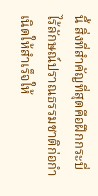นี้ สิ่งที่สำคัญที่สุดคือฝึกกระบี่ไร้ลักษณ์ปราณธรรมชาติก่อกำเนิดให้สำเร็จให้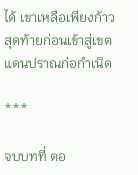ได้ เขาเหลือเพียงก้าวสุดท้ายก่อนเข้าสู่เขตแดนปราณก่อกำเนิด

***

จบบทที่ ตอ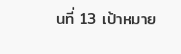นที่ 13 เป้าหมาย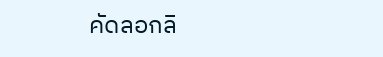คัดลอกลิ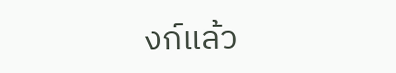งก์แล้ว